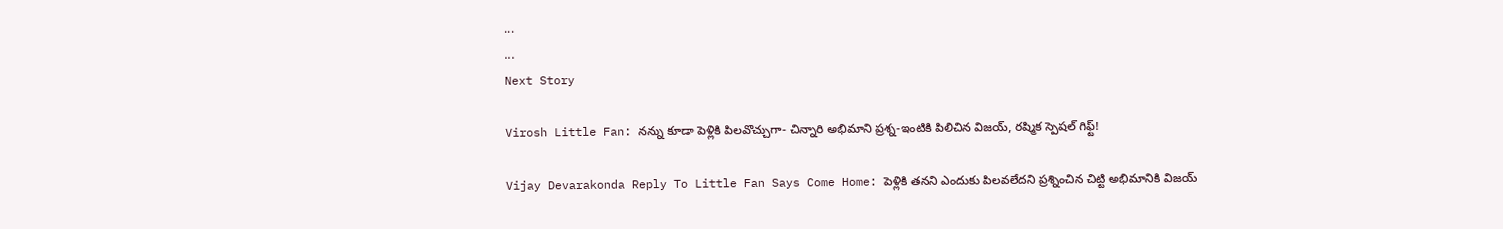...
...
Next Story

Virosh Little Fan: నన్ను కూడా పెళ్లికి పిలవొచ్చుగా- చిన్నారి అభిమాని ప్రశ్న-ఇంటికి పిలిచిన విజయ్, రష్మిక స్పెషల్ గిఫ్ట్!

Vijay Devarakonda Reply To Little Fan Says Come Home: పెళ్లికి తనని ఎందుకు పిలవలేదని ప్రశ్నించిన చిట్టి అభిమానికి విజయ్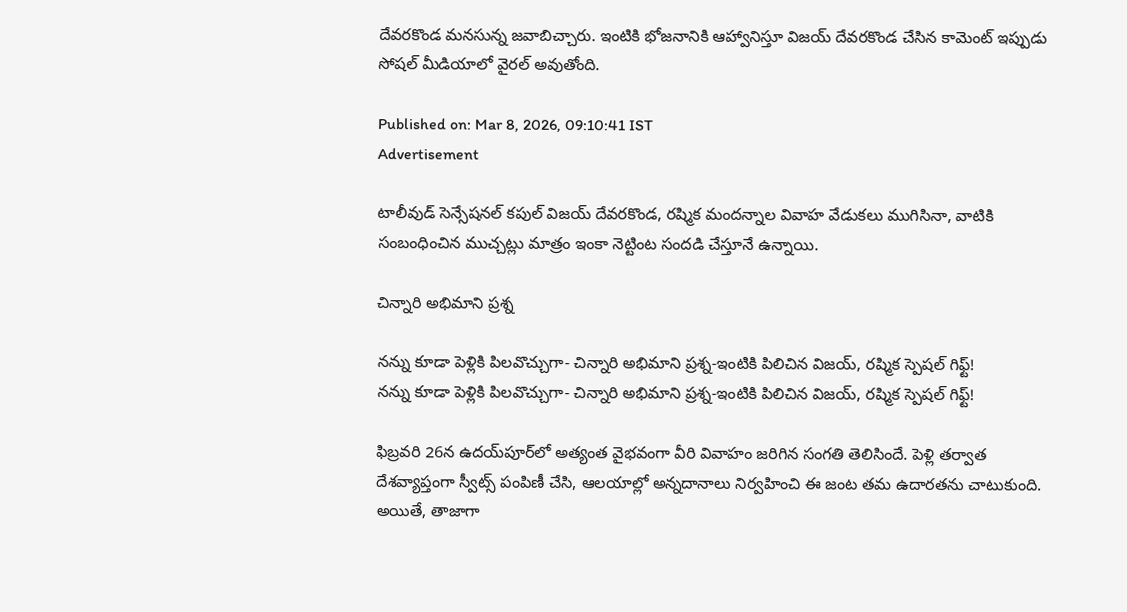దేవరకొండ మనసున్న జవాబిచ్చారు. ఇంటికి భోజనానికి ఆహ్వానిస్తూ విజయ్ దేవరకొండ చేసిన కామెంట్ ఇప్పుడు సోషల్ మీడియాలో వైరల్ అవుతోంది.

Published on: Mar 8, 2026, 09:10:41 IST
Advertisement

టాలీవుడ్ సెన్సేషనల్ కపుల్ విజయ్ దేవరకొండ, రష్మిక మందన్నాల వివాహ వేడుకలు ముగిసినా, వాటికి సంబంధించిన ముచ్చట్లు మాత్రం ఇంకా నెట్టింట సందడి చేస్తూనే ఉన్నాయి.

చిన్నారి అభిమాని ప్రశ్న

నన్ను కూడా పెళ్లికి పిలవొచ్చుగా- చిన్నారి అభిమాని ప్రశ్న-ఇంటికి పిలిచిన విజయ్, రష్మిక స్పెషల్ గిఫ్ట్!
నన్ను కూడా పెళ్లికి పిలవొచ్చుగా- చిన్నారి అభిమాని ప్రశ్న-ఇంటికి పిలిచిన విజయ్, రష్మిక స్పెషల్ గిఫ్ట్!

ఫిబ్రవరి 26న ఉదయ్‌పూర్‌లో అత్యంత వైభవంగా వీరి వివాహం జరిగిన సంగతి తెలిసిందే. పెళ్లి తర్వాత దేశవ్యాప్తంగా స్వీట్స్ పంపిణీ చేసి, ఆలయాల్లో అన్నదానాలు నిర్వహించి ఈ జంట తమ ఉదారతను చాటుకుంది. అయితే, తాజాగా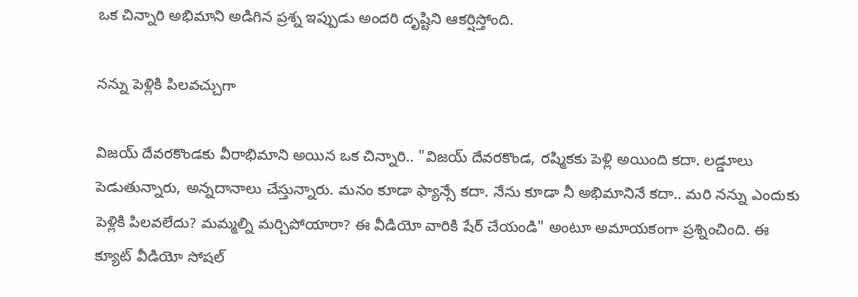ఒక చిన్నారి అభిమాని అడిగిన ప్రశ్న ఇప్పుడు అందరి దృష్టిని ఆకర్షిస్తోంది.

నన్ను పెళ్లికి పిలవచ్చుగా

విజయ్ దేవరకొండకు వీరాభిమాని అయిన ఒక చిన్నారి.. "విజయ్ దేవరకొండ, రష్మికకు పెళ్లి అయింది కదా. లడ్డూలు పెడుతున్నారు, అన్నదానాలు చేస్తున్నారు. మనం కూడా ఫ్యాన్సే కదా. నేను కూడా నీ అభిమానినే కదా.. మరి నన్ను ఎందుకు పెళ్లికి పిలవలేదు? మమ్మల్ని మర్చిపోయారా? ఈ వీడియో వారికి షేర్ చేయండి" అంటూ అమాయకంగా ప్రశ్నించింది. ఈ క్యూట్ వీడియో సోషల్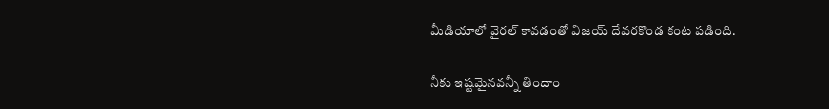మీడియాలో వైరల్ కావడంతో విజయ్ దేవరకొండ కంట పడింది.

నీకు ఇష్టమైనవన్నీ తిందాం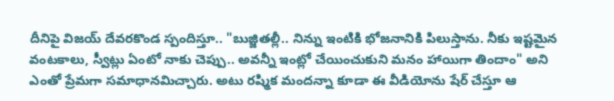దీనిపై విజయ్ దేవరకొండ స్పందిస్తూ.. "బుజ్జితల్లీ.. నిన్ను ఇంటికి భోజనానికి పిలుస్తాను. నీకు ఇష్టమైన వంటకాలు, స్వీట్లు ఏంటో నాకు చెప్పు.. అవన్నీ ఇంట్లో చేయించుకుని మనం హాయిగా తిందాం" అని ఎంతో ప్రేమగా సమాధానమిచ్చారు. అటు రష్మిక మందన్నా కూడా ఈ వీడియోను షేర్ చేస్తూ ఆ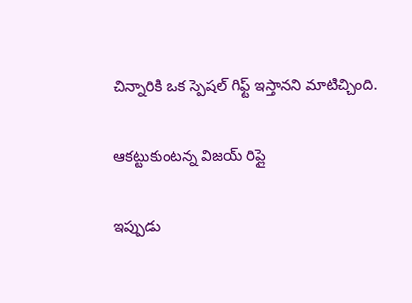చిన్నారికి ఒక స్పెషల్ గిఫ్ట్ ఇస్తానని మాటిచ్చింది.

ఆకట్టుకుంటన్న విజయ్ రిప్లై

ఇప్పుడు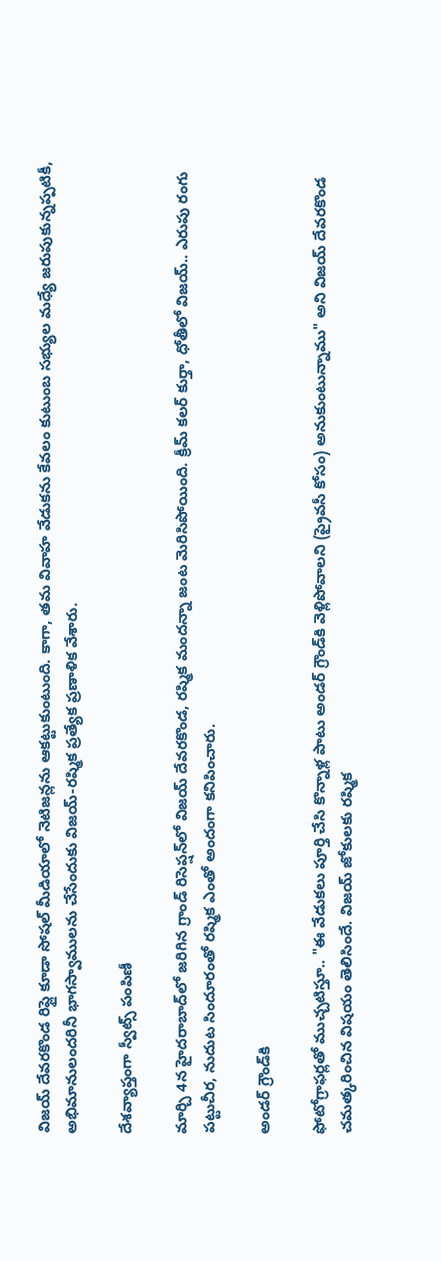విజయ్ దేవరకొండ రిప్లై కూడా సోషల్ మీడియాలో నెటిజన్లను ఆకట్టుకుంటుంది. కాగా, తమ వివాహ వేడుకను కేవలం కుటుంబ సభ్యుల మధ్యే జరుపుకున్నప్పటికీ, అభిమానులందరినీ భాగస్వాములను చేసేందుకు విజయ్-రష్మిక ప్రత్యేక ప్రణాళిక వేశారు.

దేశవ్యాప్తంగా స్వీట్స్ పంపిణీ

మార్చి 4న హైదరాబాద్‌లో జరిగిన గ్రాండ్ రిసెప్షన్‌లో విజయ్ దేవరకొండ, రష్మిక మందన్నా జంట మెరిసిపోయింది. క్రీమ్ కలర్ కుర్తా, ధోతీలో విజయ్.. ఎరుపు రంగు పట్టుచీర, నుదుట సిందూరంతో రష్మిక ఎంతో అందంగా కనిపించారు.

అండర్ గ్రౌండ్‌కి

ఫోటోగ్రాఫర్లతో ముచ్చటిస్తూ.. "ఈ వేడుకలు పూర్తి చేసి కొన్నాళ్ల పాటు అండర్ గ్రౌండ్‌కి వెళ్లిపోవాలని (ప్రైవసీ కోసం) అనుకుంటున్నాము" అని విజయ్ దేవరకొండ చమత్కరించిన విషయం తెలిసిందే. విజయ్ జోకులకు రష్మిక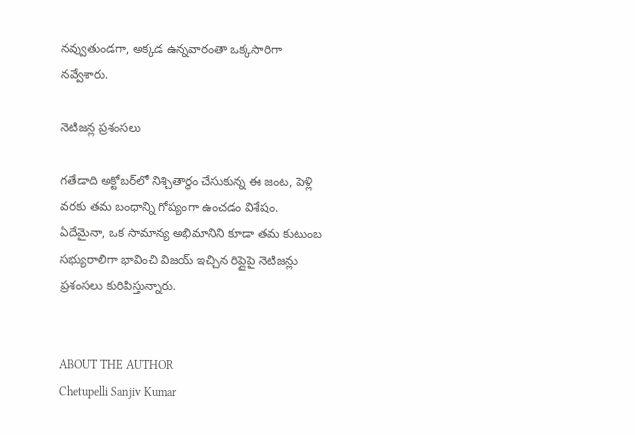నవ్వుతుండగా, అక్కడ ఉన్నవారంతా ఒక్కసారిగా నవ్వేశారు.

నెటిజన్ల ప్రశంసలు

గతేడాది అక్టోబర్‌లో నిశ్చితార్థం చేసుకున్న ఈ జంట, పెళ్లి వరకు తమ బంధాన్ని గోప్యంగా ఉంచడం విశేషం. ఏదేమైనా, ఒక సామాన్య అభిమానిని కూడా తమ కుటుంబ సభ్యురాలిగా భావించి విజయ్ ఇచ్చిన రిప్లైపై నెటిజన్లు ప్రశంసలు కురిపిస్తున్నారు.


ABOUT THE AUTHOR
Chetupelli Sanjiv Kumar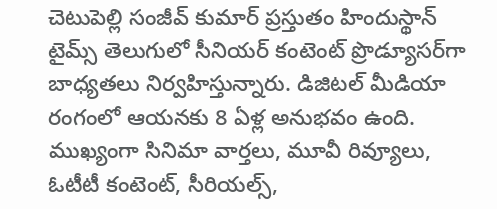చెటుపెల్లి సంజీవ్ కుమార్ ప్రస్తుతం హిందుస్థాన్ టైమ్స్ తెలుగులో సీనియర్ కంటెంట్ ప్రొడ్యూసర్‌గా బాధ్యతలు నిర్వహిస్తున్నారు. డిజిటల్ మీడియా రంగంలో ఆయనకు 8 ఏళ్ల అనుభవం ఉంది. ముఖ్యంగా సినిమా వార్తలు, మూవీ రివ్యూలు, ఓటీటీ కంటెంట్, సీరియల్స్,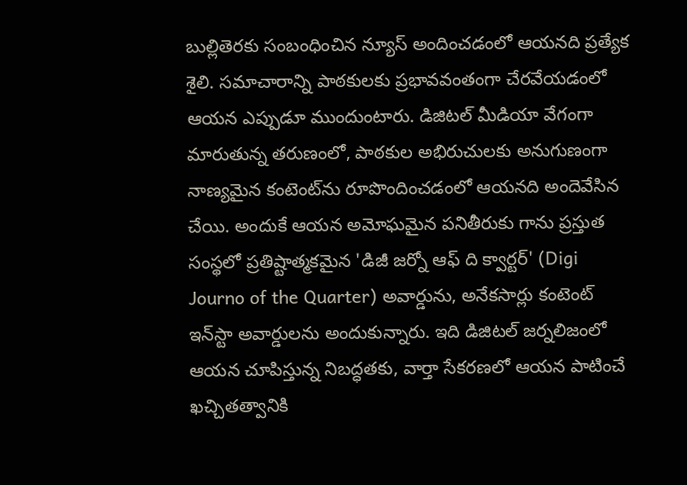బుల్లితెరకు సంబంధించిన న్యూస్ అందించడంలో ఆయనది ప్రత్యేక శైలి. సమాచారాన్ని పాఠకులకు ప్రభావవంతంగా చేరవేయడంలో ఆయన ఎప్పుడూ ముందుంటారు. డిజిటల్ మీడియా వేగంగా మారుతున్న తరుణంలో, పాఠకుల అభిరుచులకు అనుగుణంగా నాణ్యమైన కంటెంట్‌ను రూపొందించడంలో ఆయనది అందెవేసిన చేయి. అందుకే ఆయన అమోఘమైన పనితీరుకు గాను ప్రస్తుత సంస్థలో ప్రతిష్టాత్మకమైన 'డిజీ జర్నో ఆఫ్ ది క్వార్టర్' (Digi Journo of the Quarter) అవార్డును, అనేకసార్లు కంటెంట్ ఇన్‌స్టా అవార్డులను అందుకున్నారు. ఇది డిజిటల్ జర్నలిజంలో ఆయన చూపిస్తున్న నిబద్ధతకు, వార్తా సేకరణలో ఆయన పాటించే ఖచ్చితత్వానికి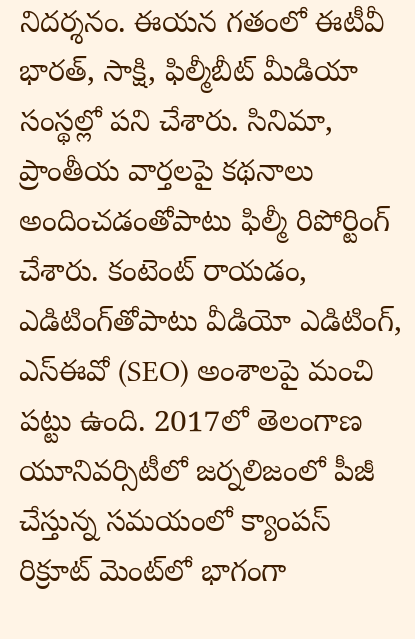నిదర్శనం. ఈయన గతంలో ఈటీవీ భారత్, సాక్షి, ఫిల్మీబీట్ మీడియా సంస్థల్లో పని చేశారు. సినిమా, ప్రాంతీయ వార్తలపై కథనాలు అందించడంతోపాటు ఫిల్మీ రిపోర్టింగ్ చేశారు. కంటెంట్ రాయడం, ఎడిటింగ్‌తోపాటు వీడియో ఎడిటింగ్, ఎస్‌ఈవో (SEO) అంశాలపై మంచి పట్టు ఉంది. 2017లో తెలంగాణ యూనివర్సిటీలో జర్నలిజంలో పీజీ చేస్తున్న సమయంలో క్యాంపస్ రిక్రూట్ మెంట్‌లో భాగంగా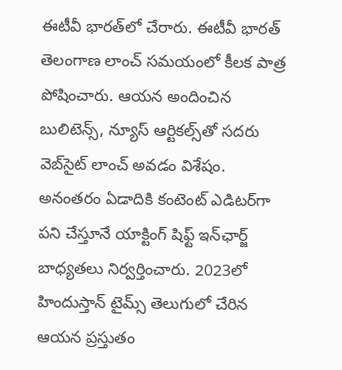ఈటీవీ భారత్‌లో చేరారు. ఈటీవీ భారత్ తెలంగాణ లాంచ్ సమయంలో కీలక పాత్ర పోషించారు. ఆయన అందించిన బులిటెన్స్, న్యూస్ ఆర్టికల్స్‌తో సదరు వెబ్‌సైట్ లాంచ్ అవడం విశేషం. అనంతరం ఏడాదికి కంటెంట్ ఎడిటర్‌గా పని చేస్తూనే యాక్టింగ్ షిఫ్ట్ ఇన్‌ఛార్జ్ బాధ్యతలు నిర్వర్తించారు. 2023లో హిందుస్తాన్ టైమ్స్ తెలుగులో చేరిన ఆయన ప్రస్తుతం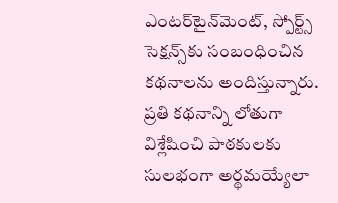ఎంటర్‌టైన్‌మెంట్, స్పోర్ట్స్ సెక్షన్స్‌కు సంబంధించిన కథనాలను అందిస్తున్నారు. ప్రతి కథనాన్ని లోతుగా విశ్లేషించి పాఠకులకు సులభంగా అర్థమయ్యేలా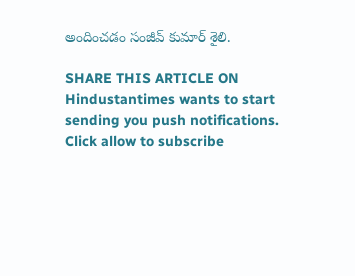అందించడం సంజీవ్ కుమార్ శైలి.

SHARE THIS ARTICLE ON
Hindustantimes wants to start sending you push notifications. Click allow to subscribe